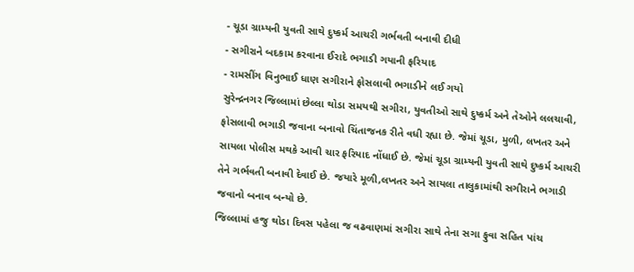- ચૂડા ગ્રામ્યની યુવતી સાથે દુષ્કર્મ આચરી ગર્ભવતી બનાવી દીધી
- સગીરાને બદકામ કરવાના ઈરાદે ભગાડી ગયાની ફરિયાદ
- રામસીંગ વિનુભાઈ ધાણ સગીરાને ફોસલાવી ભગાડીને લઈ ગયો
સુરેન્દ્રનગર જિલ્લામાં છેલ્લા થોડા સમયથી સગીરા, યુવતીઓ સાથે દુષ્કર્મ અને તેઓને લલચાવી, ફોસલાવી ભગાડી જવાના બનાવો ચિંતાજનક રીતે વધી રહ્યા છે. જેમાં ચૂડા, મુળી, લખતર અને સાયલા પોલીસ મથકે આવી ચાર ફરિયાદ નોંધાઈ છે. જેમાં ચૂડા ગ્રામ્યની યુવતી સાથે દુષ્કર્મ આચરી તેને ગર્ભવતી બનાવી દેવાઈ છે. જયારે મૂળી,લખતર અને સાયલા તાલુકામાંથી સગીરાને ભગાડી જવાનો બનાવ બન્યો છે.
જિલ્લામાં હજુ થોડા દિવસ પહેલા જ વઢવાણમાં સગીરા સાથે તેના સગા ફુવા સહિત પાંચ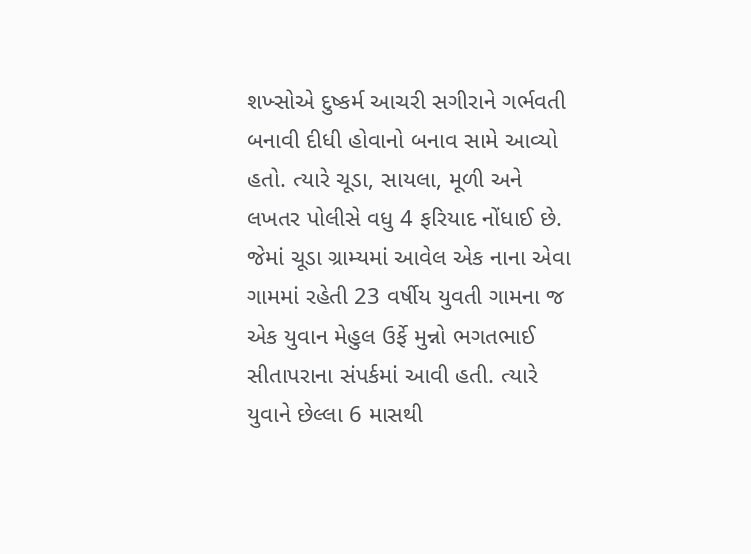શખ્સોએ દુષ્કર્મ આચરી સગીરાને ગર્ભવતી બનાવી દીધી હોવાનો બનાવ સામે આવ્યો હતો. ત્યારે ચૂડા, સાયલા, મૂળી અને લખતર પોલીસે વધુ 4 ફરિયાદ નોંધાઈ છે. જેમાં ચૂડા ગ્રામ્યમાં આવેલ એક નાના એવા ગામમાં રહેતી 23 વર્ષીય યુવતી ગામના જ એક યુવાન મેહુલ ઉર્ફે મુન્નો ભગતભાઈ સીતાપરાના સંપર્કમાં આવી હતી. ત્યારે યુવાને છેલ્લા 6 માસથી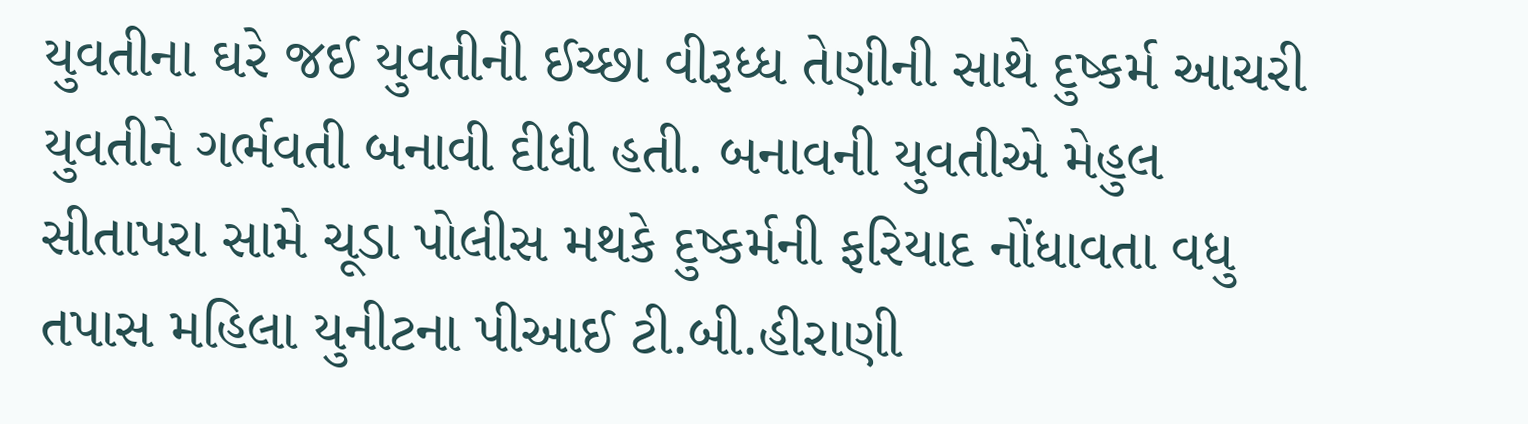યુવતીના ઘરે જઈ યુવતીની ઈચ્છા વીરૂધ્ધ તેણીની સાથે દુષ્કર્મ આચરી યુવતીને ગર્ભવતી બનાવી દીધી હતી. બનાવની યુવતીએ મેહુલ સીતાપરા સામે ચૂડા પોલીસ મથકે દુષ્કર્મની ફરિયાદ નોંધાવતા વધુ તપાસ મહિલા યુનીટના પીઆઈ ટી.બી.હીરાણી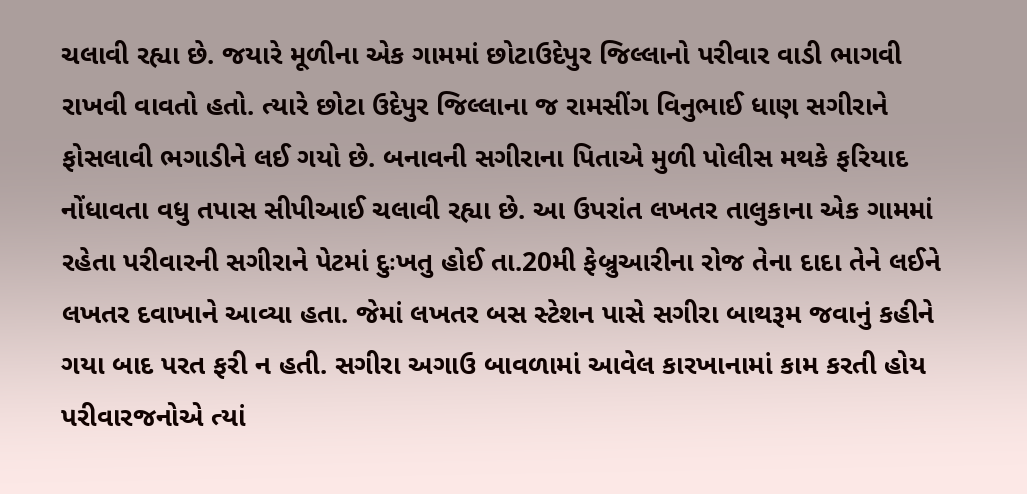ચલાવી રહ્યા છે. જયારે મૂળીના એક ગામમાં છોટાઉદેપુર જિલ્લાનો પરીવાર વાડી ભાગવી રાખવી વાવતો હતો. ત્યારે છોટા ઉદેપુર જિલ્લાના જ રામસીંગ વિનુભાઈ ધાણ સગીરાને ફોસલાવી ભગાડીને લઈ ગયો છે. બનાવની સગીરાના પિતાએ મુળી પોલીસ મથકે ફરિયાદ નોંધાવતા વધુ તપાસ સીપીઆઈ ચલાવી રહ્યા છે. આ ઉપરાંત લખતર તાલુકાના એક ગામમાં રહેતા પરીવારની સગીરાને પેટમાં દુઃખતુ હોઈ તા.20મી ફેબ્રુઆરીના રોજ તેના દાદા તેને લઈને લખતર દવાખાને આવ્યા હતા. જેમાં લખતર બસ સ્ટેશન પાસે સગીરા બાથરૂમ જવાનું કહીને ગયા બાદ પરત ફરી ન હતી. સગીરા અગાઉ બાવળામાં આવેલ કારખાનામાં કામ કરતી હોય પરીવારજનોએ ત્યાં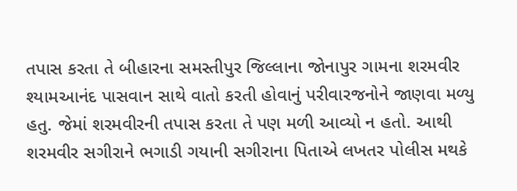તપાસ કરતા તે બીહારના સમસ્તીપુર જિલ્લાના જોનાપુર ગામના શરમવીર શ્યામઆનંદ પાસવાન સાથે વાતો કરતી હોવાનું પરીવારજનોને જાણવા મળ્યુ હતુ. જેમાં શરમવીરની તપાસ કરતા તે પણ મળી આવ્યો ન હતો. આથી શરમવીર સગીરાને ભગાડી ગયાની સગીરાના પિતાએ લખતર પોલીસ મથકે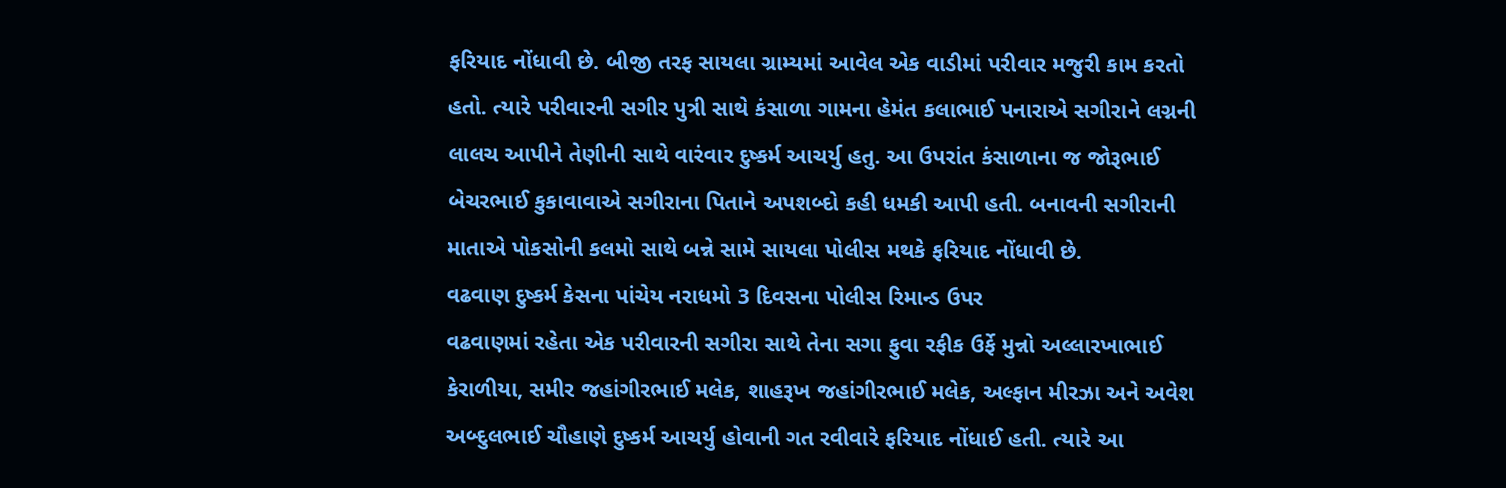ફરિયાદ નોંધાવી છે. બીજી તરફ સાયલા ગ્રામ્યમાં આવેલ એક વાડીમાં પરીવાર મજુરી કામ કરતો હતો. ત્યારે પરીવારની સગીર પુત્રી સાથે કંસાળા ગામના હેમંત કલાભાઈ પનારાએ સગીરાને લગ્નની લાલચ આપીને તેણીની સાથે વારંવાર દુષ્કર્મ આચર્યુ હતુ. આ ઉપરાંત કંસાળાના જ જોરૂભાઈ બેચરભાઈ કુકાવાવાએ સગીરાના પિતાને અપશબ્દો કહી ધમકી આપી હતી. બનાવની સગીરાની માતાએ પોકસોની કલમો સાથે બન્ને સામે સાયલા પોલીસ મથકે ફરિયાદ નોંધાવી છે.
વઢવાણ દુષ્કર્મ કેસના પાંચેય નરાધમો 3 દિવસના પોલીસ રિમાન્ડ ઉપર
વઢવાણમાં રહેતા એક પરીવારની સગીરા સાથે તેના સગા ફુવા રફીક ઉર્ફે મુન્નો અલ્લારખાભાઈ કેરાળીયા, સમીર જહાંગીરભાઈ મલેક, શાહરૂખ જહાંગીરભાઈ મલેક, અલ્ફાન મીરઝા અને અવેશ અબ્દુલભાઈ ચૌહાણે દુષ્કર્મ આચર્યુ હોવાની ગત રવીવારે ફરિયાદ નોંધાઈ હતી. ત્યારે આ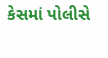કેસમાં પોલીસે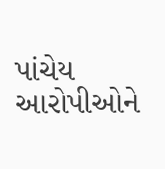પાંચેય આરોપીઓને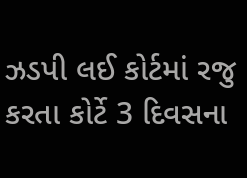ઝડપી લઈ કોર્ટમાં રજુ કરતા કોર્ટે 3 દિવસના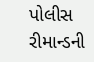પોલીસ રીમાન્ડની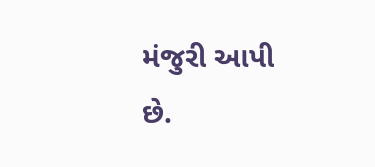મંજુરી આપી છે.